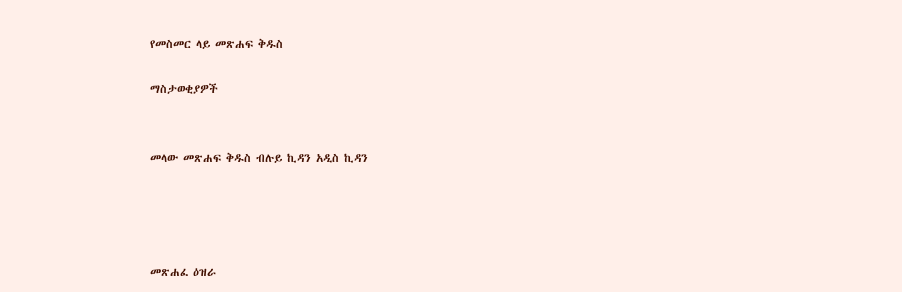የመስመር ላይ መጽሐፍ ቅዱስ

ማስታወቂያዎች


መላው መጽሐፍ ቅዱስ ብሉይ ኪዳን አዲስ ኪዳን




መጽሐፈ ዕዝራ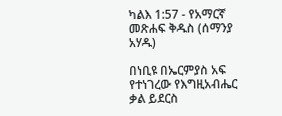ካልእ 1:57 - የአማርኛ መጽሐፍ ቅዱስ (ሰማንያ አሃዱ)

በነቢዩ በኤርምያስ አፍ የተነገረው የእግዚአብሔር ቃል ይደርስ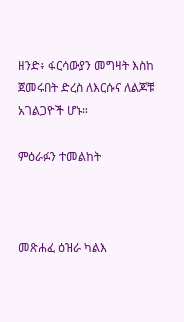ዘንድ፥ ፋርሳውያን መግዛት እስከ ጀመሩበት ድረስ ለእርሱና ለልጆቹ አገልጋዮች ሆኑ።

ምዕራፉን ተመልከት



መጽሐፈ ዕዝራ ካልእ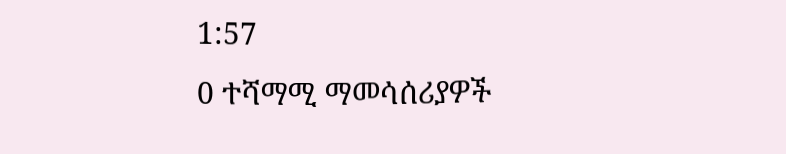1:57
0 ተሻማሚ ማመሳሰሪያዎች